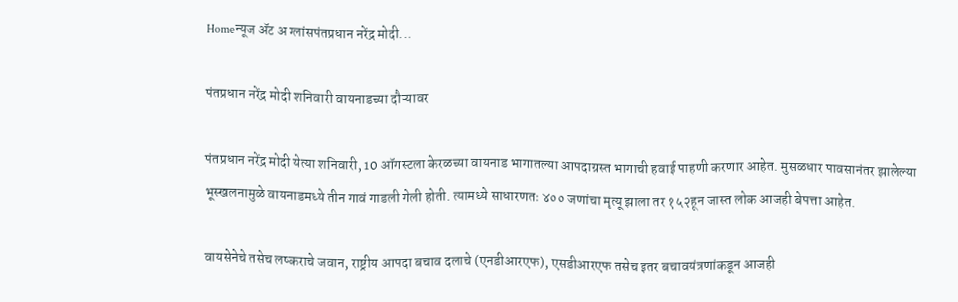Homeन्यूज ॲट अ ग्लांसपंतप्रधान नरेंद्र मोदी...

पंतप्रधान नरेंद्र मोदी शनिवारी वायनाडच्या दौऱ्यावर

पंतप्रधान नरेंद्र मोदी येत्या शनिवारी, 10 ऑगस्टला केरळच्या वायनाड भागातल्या आपदाग्रस्त भागाची हवाई पाहणी करणार आहेत. मुसळधार पावसानंतर झालेल्या भूस्खलनामुळे वायनाडमध्ये तीन गावं गाडली गेली होती. त्यामध्ये साधारणतः ४०० जणांचा मृत्यू झाला तर १५२हून जास्त लोक आजही बेपत्ता आहेत.

वायसेनेचे तसेच लष्कराचे जवान, राष्ट्रीय आपदा बचाव दलाचे (एनडीआरएफ), एसडीआरएफ तसेच इतर बचावयंत्रणांकडून आजही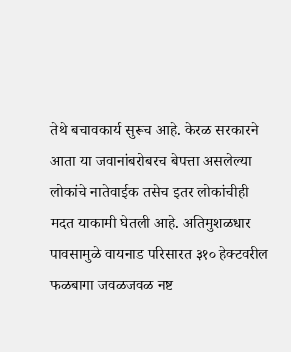तेथे बचावकार्य सुरूच आहे. केरळ सरकारने आता या जवानांबरोबरच बेपत्ता असलेल्या लोकांचे नातेवाईक तसेच इतर लोकांचीही मदत याकामी घेतली आहे. अतिमुशळधार पावसामुळे वायनाड परिसारत ३१० हेक्टवरील फळबागा जवळजवळ नष्ट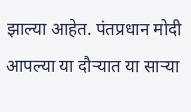झाल्या आहेत. पंतप्रधान मोदी आपल्या या दौऱ्यात या साऱ्या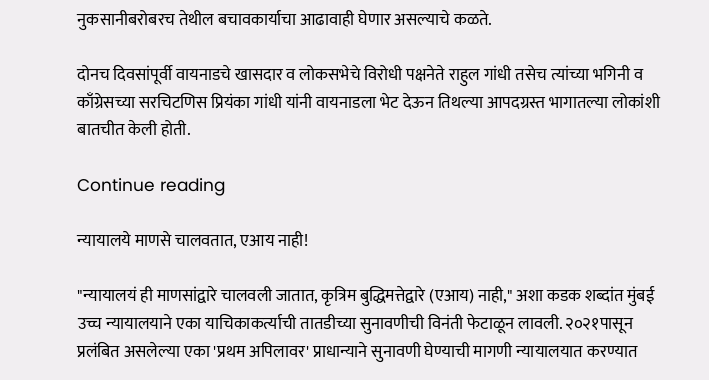नुकसानीबरोबरच तेथील बचावकार्याचा आढावाही घेणार असल्याचे कळते.

दोनच दिवसांपूर्वी वायनाडचे खासदार व लोकसभेचे विरोधी पक्षनेते राहुल गांधी तसेच त्यांच्या भगिनी व काँग्रेसच्या सरचिटणिस प्रियंका गांधी यांनी वायनाडला भेट देऊन तिथल्या आपदग्रस्त भागातल्या लोकांशी बातचीत केली होती.

Continue reading

न्यायालये माणसे चालवतात, एआय नाही!

"न्यायालयं ही माणसांद्वारे चालवली जातात, कृत्रिम बुद्धिमत्तेद्वारे (एआय) नाही," अशा कडक शब्दांत मुंबई उच्च न्यायालयाने एका याचिकाकर्त्याची तातडीच्या सुनावणीची विनंती फेटाळून लावली. २०२१पासून प्रलंबित असलेल्या एका 'प्रथम अपिलावर' प्राधान्याने सुनावणी घेण्याची मागणी न्यायालयात करण्यात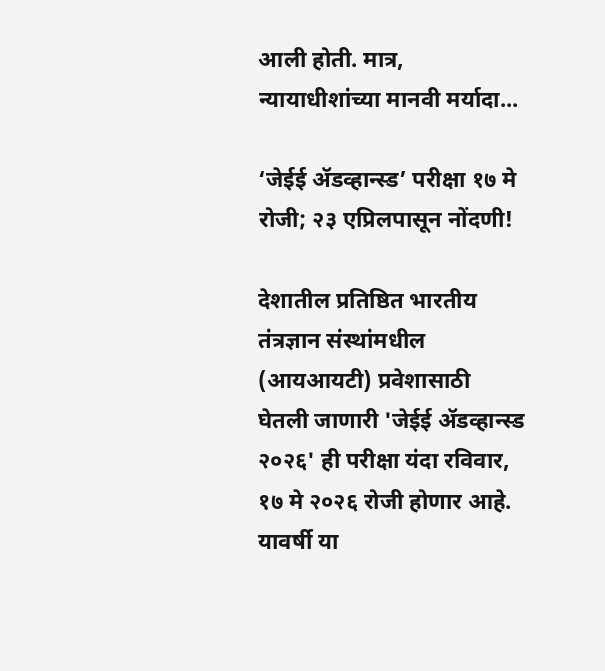आली होती. मात्र, न्यायाधीशांच्या मानवी मर्यादा...

‘जेईई ॲडव्हान्स्ड’ परीक्षा १७ मे रोजी; २३ एप्रिलपासून नोंदणी!

देशातील प्रतिष्ठित भारतीय तंत्रज्ञान संस्थांमधील (आयआयटी) प्रवेशासाठी घेतली जाणारी 'जेईई ॲडव्हान्स्ड २०२६' ही परीक्षा यंदा रविवार, १७ मे २०२६ रोजी होणार आहे. यावर्षी या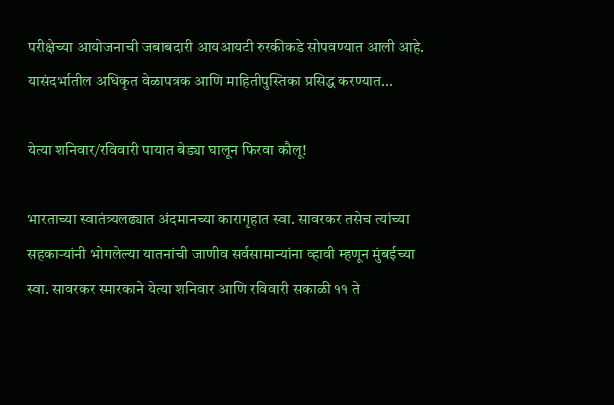परीक्षेच्या आयोजनाची जबाबदारी आयआयटी रुरकीकडे सोपवण्यात आली आहे. यासंदर्भातील अधिकृत वेळापत्रक आणि माहितीपुस्तिका प्रसिद्ध करण्यात...

येत्या शनिवार/रविवारी पायात बेड्या घालून फिरवा कौलू!

भारताच्या स्वातंत्र्यलढ्यात अंदमानच्या कारागृहात स्वा. सावरकर तसेच त्यांच्या सहकाऱ्यांनी भोगलेल्या यातनांची जाणीव सर्वसामान्यांना व्हावी म्हणून मुंबईच्या स्वा. सावरकर स्मारकाने येत्या शनिवार आणि रविवारी सकाळी ११ ते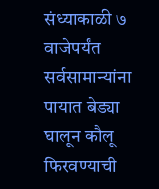संध्याकाळी ७ वाजेपर्यंत सर्वसामान्यांना पायात बेड्या घालून कौलू फिरवण्याची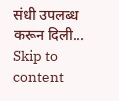संधी उपलब्ध करून दिली...
Skip to content